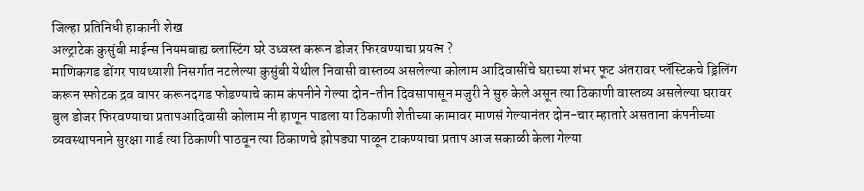जिल्हा प्रतिनिधी हाकानी शेख
अल्ट्राटेक कुसुंबी माईन्स नियमबाह्य ब्लास्टिंग घरे उध्वस्त करून डोजर फिरवण्याचा प्रयत्न ?
माणिकगड डोंगर पायथ्याशी निसर्गात नटलेल्या कुसुंबी येथील निवासी वास्तव्य असलेल्या कोलाम आदिवासींचे घराच्या शंभर फूट अंतरावर प्लॅस्टिकचे ड्रिलिंग करून स्फोटक द्रव वापर करूनदगड फोडण्याचे काम कंपनीने गेल्या दोन-तीन दिवसापासून मजुरी ने सुरु केले असून त्या ठिकाणी वास्तव्य असलेल्या घरावर बुल डोजर फिरवण्याचा प्रतापआदिवासी कोलाम नी हाणून पाडला या ठिकाणी शेतीच्या कामावर माणसं गेल्यानंतर दोन-चार म्हातारे असताना कंपनीच्या व्यवस्थापनाने सुरक्षा गार्ड त्या ठिकाणी पाठवून त्या ठिकाणचे झोपड्या पाळून टाकण्याचा प्रताप आज सकाळी केला गेल्या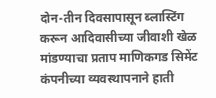दोन-तीन दिवसापासून ब्लास्टिंग करून आदिवासीच्या जीवाशी खेळ मांडण्याचा प्रताप माणिकगड सिमेंट कंपनीच्या व्यवस्थापनाने हाती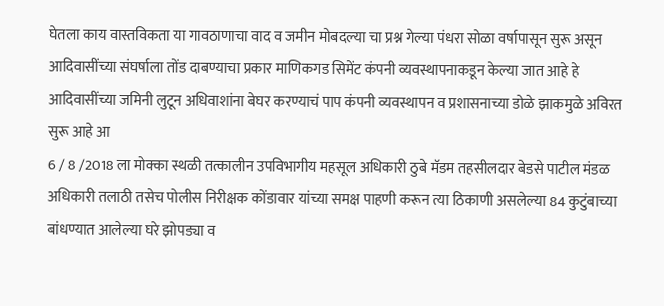घेतला काय वास्तविकता या गावठाणाचा वाद व जमीन मोबदल्या चा प्रश्न गेल्या पंधरा सोळा वर्षापासून सुरू असून आदिवासींच्या संघर्षाला तोंड दाबण्याचा प्रकार माणिकगड सिमेंट कंपनी व्यवस्थापनाकडून केल्या जात आहे हे आदिवासींच्या जमिनी लुटून अधिवाशांना बेघर करण्याचं पाप कंपनी व्यवस्थापन व प्रशासनाच्या डोळे झाकमुळे अविरत सुरू आहे आ
6 / 8 /2018 ला मोक्का स्थळी तत्कालीन उपविभागीय महसूल अधिकारी ठुबे मॅडम तहसीलदार बेडसे पाटील मंडळ अधिकारी तलाठी तसेच पोलीस निरीक्षक कोंडावार यांच्या समक्ष पाहणी करून त्या ठिकाणी असलेल्या 84 कुटुंबाच्या बांधण्यात आलेल्या घरे झोपड्या व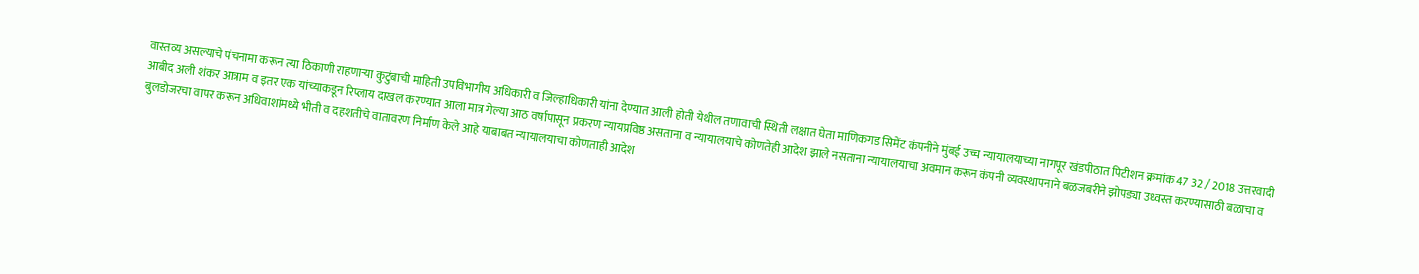वास्तव्य असल्याचे पंचनामा करून त्या ठिकाणी राहणाऱ्या कुटुंबाची माहिती उपविभागीय अधिकारी व जिल्हाधिकारी यांना देण्यात आली होती येथील तणावाची स्थिती लक्षात घेता माणिकगड सिमेंट कंपनीने मुंबई उच्च न्यायालयाच्या नागपूर खंडपीठात पिटीशन क्रमांक 47 32 / 2018 उत्तरवादी आबीद अली शंकर आत्राम व इतर एक यांच्याकडून रिप्लाय दाखल करण्यात आला मात्र गेल्या आठ वर्षापासून प्रकरण न्यायप्रविष्ठ असताना व न्यायालयाचे कोणतेही आदेश झाले नसताना न्यायालयाचा अवमान करून कंपनी व्यवस्थापनाने बळजबरीने झोपड्या उध्वस्त करण्यासाठी बळाचा व बुलडोजरचा वापर करून अधिवाशांमध्ये भीती व दहशतीचे वातावरण निर्माण केले आहे याबाबत न्यायालयाचा कोणताही आदेश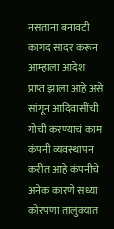नसताना बनावटी कागद सादर करून आम्हाला आदेश प्राप्त झाला आहे असे सांगून आदिवासींची गोची करण्याचं काम कंपनी व्यवस्थापन करीत आहे कंपनीचे अनेक कारणे सध्या कोरपणा तालुक्यात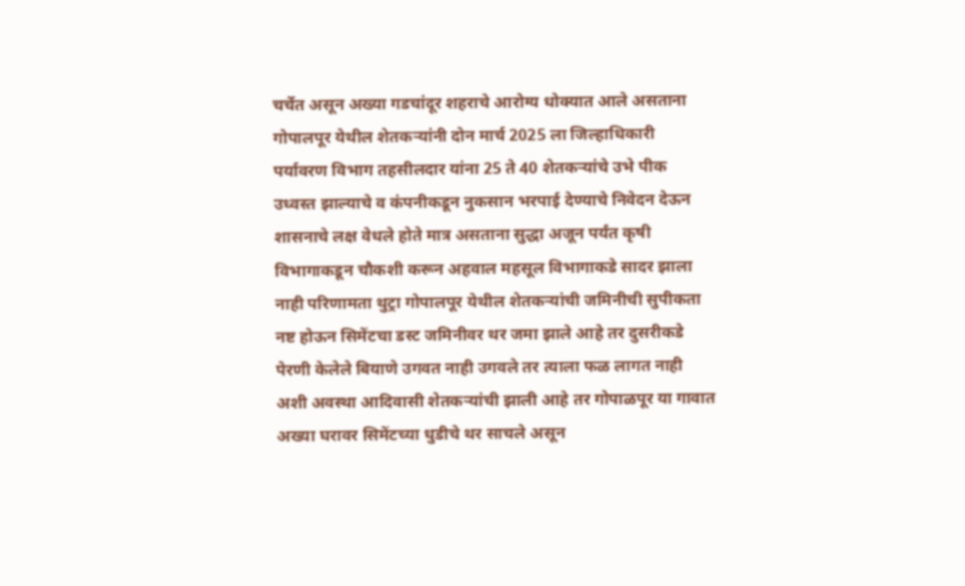चर्चेत असून अख्या गडचांदूर शहराचे आरोग्य धोक्यात आले असताना गोपालपूर येथील शेतकऱ्यांनी दोन मार्च 2025 ला जिल्हाधिकारी पर्यावरण विभाग तहसीलदार यांना 25 ते 40 शेतकऱ्यांचे उभे पीक उध्वस्त झाल्याचे व कंपनीकडून नुकसान भरपाई देण्याचे निवेदन देऊन शासनाचे लक्ष वेधले होते मात्र असताना सुद्धा अजून पर्यंत कृषी विभागाकडून चौकशी करून अहवाल महसूल विभागाकडे सादर झाला नाही परिणामता थुट्रा गोपालपूर येथील शेतकऱ्यांची जमिनीची सुपीकता नष्ट होऊन सिमेंटचा डस्ट जमिनीवर थर जमा झाले आहे तर दुसरीकडे पेरणी केलेले बियाणे उगवत नाही उगवले तर त्याला फळ लागत नाही अशी अवस्था आदिवासी शेतकऱ्यांची झाली आहे तर गोपाळपूर या गावात अख्या घरावर सिमेंटच्या धुडीचे थर साचले असून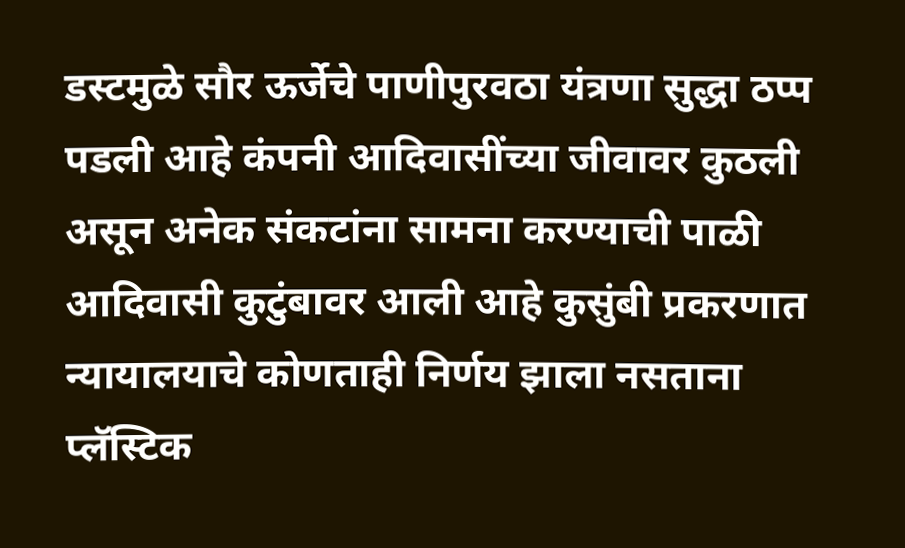डस्टमुळे सौर ऊर्जेचे पाणीपुरवठा यंत्रणा सुद्धा ठप्प पडली आहे कंपनी आदिवासींच्या जीवावर कुठली असून अनेक संकटांना सामना करण्याची पाळी आदिवासी कुटुंबावर आली आहे कुसुंबी प्रकरणात न्यायालयाचे कोणताही निर्णय झाला नसताना प्लॅस्टिक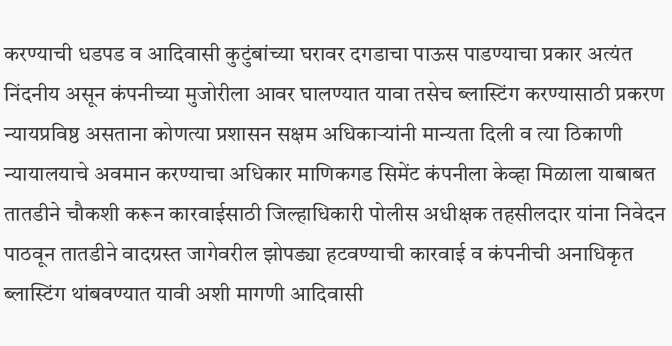करण्याची धडपड व आदिवासी कुटुंबांच्या घरावर दगडाचा पाऊस पाडण्याचा प्रकार अत्यंत निंदनीय असून कंपनीच्या मुजोरीला आवर घालण्यात यावा तसेच ब्लास्टिंग करण्यासाठी प्रकरण न्यायप्रविष्ठ असताना कोणत्या प्रशासन सक्षम अधिकाऱ्यांनी मान्यता दिली व त्या ठिकाणी न्यायालयाचे अवमान करण्याचा अधिकार माणिकगड सिमेंट कंपनीला केव्हा मिळाला याबाबत तातडीने चौकशी करून कारवाईसाठी जिल्हाधिकारी पोलीस अधीक्षक तहसीलदार यांना निवेदन पाठवून तातडीने वादग्रस्त जागेवरील झोपड्या हटवण्याची कारवाई व कंपनीची अनाधिकृत ब्लास्टिंग थांबवण्यात यावी अशी मागणी आदिवासी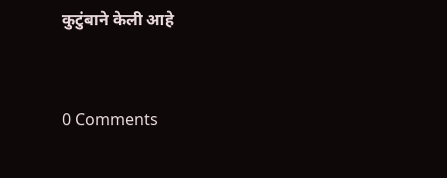कुटुंबाने केली आहे



0 Comments